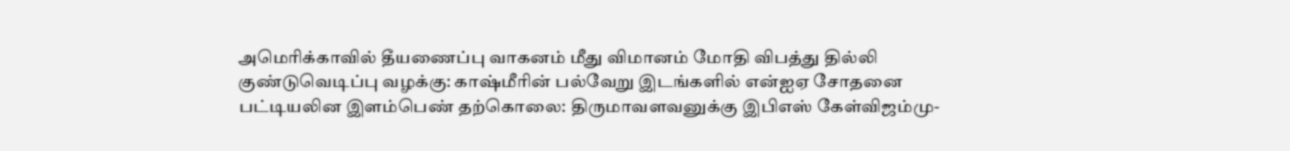அமெரிக்காவில் தீயணைப்பு வாகனம் மீது விமானம் மோதி விபத்து தில்லி குண்டுவெடிப்பு வழக்கு: காஷ்மீரின் பல்வேறு இடங்களில் என்ஐஏ சோதனை பட்டியலின இளம்பெண் தற்கொலை: திருமாவளவனுக்கு இபிஎஸ் கேள்விஜம்மு-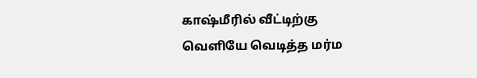காஷ்மீரில் வீட்டிற்கு வெளியே வெடித்த மர்ம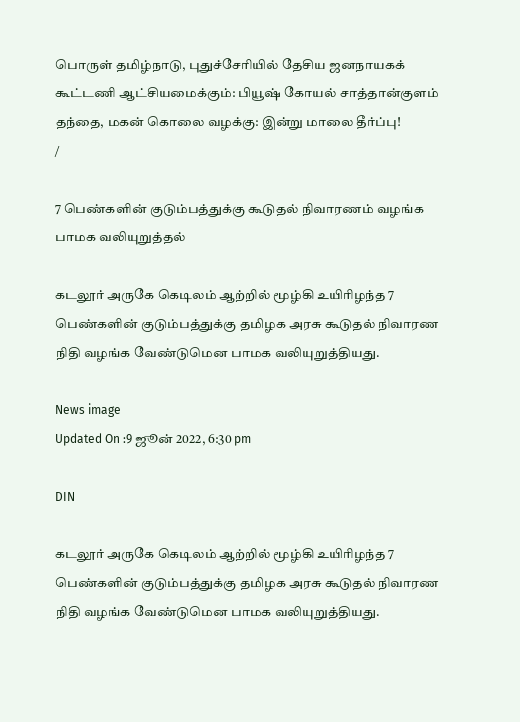பொருள் தமிழ்நாடு, புதுச்சேரியில் தேசிய ஜனநாயகக் கூட்டணி ஆட்சியமைக்கும்: பியூஷ் கோயல் சாத்தான்குளம் தந்தை, மகன் கொலை வழக்கு: இன்று மாலை தீர்ப்பு!
/

7 பெண்களின் குடும்பத்துக்கு கூடுதல் நிவாரணம் வழங்க பாமக வலியுறுத்தல்

கடலூர் அருகே கெடிலம் ஆற்றில் மூழ்கி உயிரிழந்த 7 பெண்களின் குடும்பத்துக்கு தமிழக அரசு கூடுதல் நிவாரண நிதி வழங்க வேண்டுமென பாமக வலியுறுத்தியது.

News image
Updated On :9 ஜூன் 2022, 6:30 pm

DIN

கடலூர் அருகே கெடிலம் ஆற்றில் மூழ்கி உயிரிழந்த 7 பெண்களின் குடும்பத்துக்கு தமிழக அரசு கூடுதல் நிவாரண நிதி வழங்க வேண்டுமென பாமக வலியுறுத்தியது.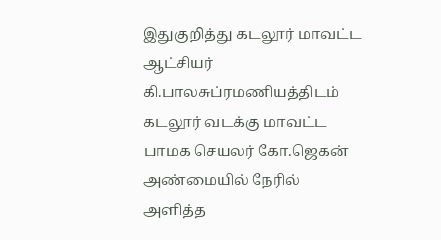இதுகுறித்து கடலூர் மாவட்ட ஆட்சியர் கி.பாலசுப்ரமணியத்திடம் கடலூர் வடக்கு மாவட்ட பாமக செயலர் கோ.ஜெகன் அண்மையில் நேரில் அளித்த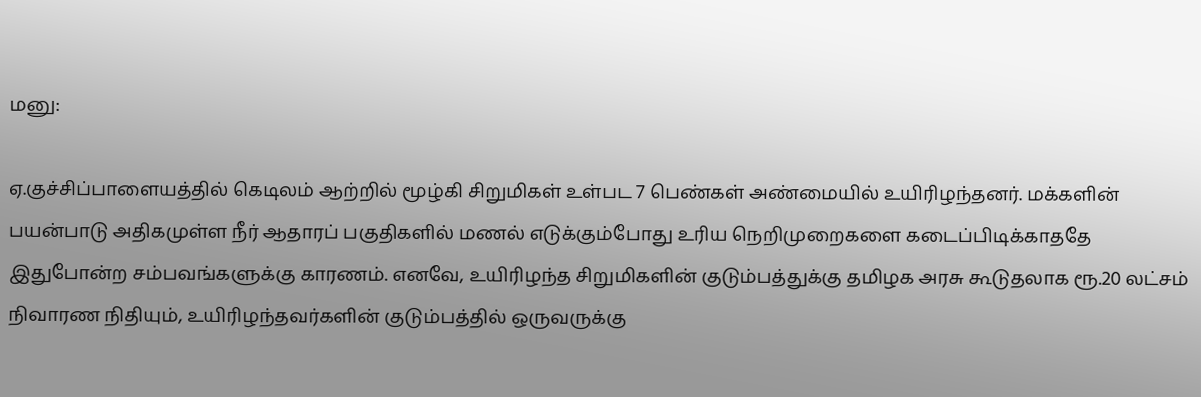மனு:

ஏ.குச்சிப்பாளையத்தில் கெடிலம் ஆற்றில் மூழ்கி சிறுமிகள் உள்பட 7 பெண்கள் அண்மையில் உயிரிழந்தனர். மக்களின் பயன்பாடு அதிகமுள்ள நீர் ஆதாரப் பகுதிகளில் மணல் எடுக்கும்போது உரிய நெறிமுறைகளை கடைப்பிடிக்காததே இதுபோன்ற சம்பவங்களுக்கு காரணம். எனவே, உயிரிழந்த சிறுமிகளின் குடும்பத்துக்கு தமிழக அரசு கூடுதலாக ரூ.20 லட்சம் நிவாரண நிதியும், உயிரிழந்தவர்களின் குடும்பத்தில் ஒருவருக்கு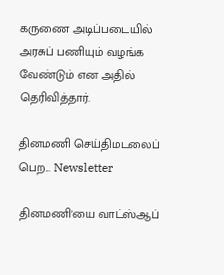கருணை அடிப்படையில் அரசுப் பணியும் வழங்க வேண்டும் என அதில் தெரிவித்தார்.

தினமணி செய்திமடலைப் பெற... Newsletter

தினமணி'யை வாட்ஸ்ஆப்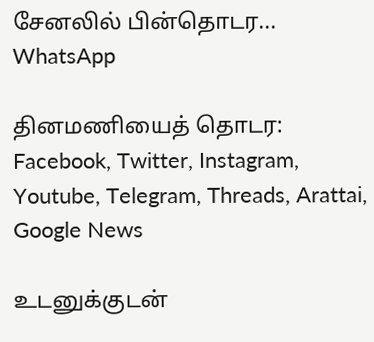சேனலில் பின்தொடர... WhatsApp

தினமணியைத் தொடர: Facebook, Twitter, Instagram, Youtube, Telegram, Threads, Arattai, Google News

உடனுக்குடன்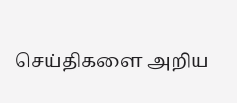செய்திகளை அறிய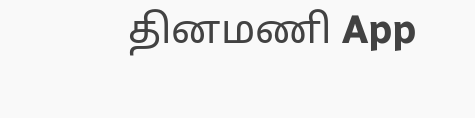தினமணி App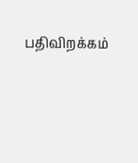பதிவிறக்கம்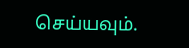செய்யவும்.